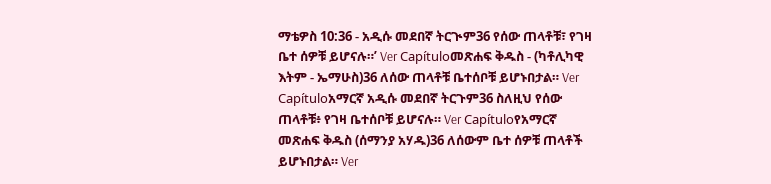ማቴዎስ 10:36 - አዲሱ መደበኛ ትርጒም36 የሰው ጠላቶቹ፣ የገዛ ቤተ ሰዎቹ ይሆናሉ።’ Ver Capítuloመጽሐፍ ቅዱስ - (ካቶሊካዊ እትም - ኤማሁስ)36 ለሰው ጠላቶቹ ቤተሰቦቹ ይሆኑበታል። Ver Capítuloአማርኛ አዲሱ መደበኛ ትርጉም36 ስለዚህ የሰው ጠላቶቹ፥ የገዛ ቤተሰቦቹ ይሆናሉ። Ver Capítuloየአማርኛ መጽሐፍ ቅዱስ (ሰማንያ አሃዱ)36 ለሰውም ቤተ ሰዎቹ ጠላቶች ይሆኑበታል። Ver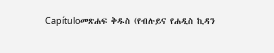Capítuloመጽሐፍ ቅዱስ (የብሉይና የሐዲስ ኪዳን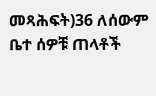መጻሕፍት)36 ለሰውም ቤተ ሰዎቹ ጠላቶች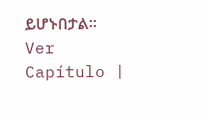ይሆኑበታል። Ver Capítulo |